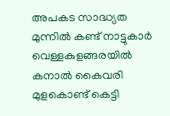അപകട സാദ്ധ്യത മുന്നിൽ കണ്ട് നാട്ടുകാർ വെള്ളകുളങ്ങരയിൽ കനാൽ കൈവരി മുളകൊണ്ട് കെട്ടി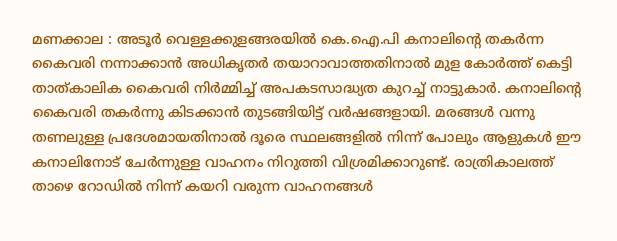മണക്കാല : അടൂർ വെള്ളക്കുളങ്ങരയിൽ കെ.ഐ.പി കനാലിന്റെ തകർന്ന കൈവരി നന്നാക്കാൻ അധികൃതർ തയാറാവാത്തതിനാൽ മുള കോർത്ത് കെട്ടി താത്കാലിക കൈവരി നിർമ്മിച്ച് അപകടസാദ്ധ്യത കുറച്ച് നാട്ടുകാർ. കനാലിന്റെ കൈവരി തകർന്നു കിടക്കാൻ തുടങ്ങിയിട്ട് വർഷങ്ങളായി. മരങ്ങൾ വന്നു തണലുള്ള പ്രദേശമായതിനാൽ ദൂരെ സ്ഥലങ്ങളിൽ നിന്ന് പോലും ആളുകൾ ഈ കനാലിനോട് ചേർന്നുള്ള വാഹനം നിറുത്തി വിശ്രമിക്കാറുണ്ട്. രാത്രികാലത്ത് താഴെ റോഡിൽ നിന്ന് കയറി വരുന്ന വാഹനങ്ങൾ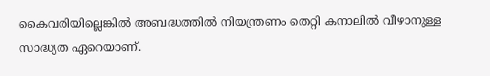കൈവരിയില്ലെങ്കിൽ അബദ്ധത്തിൽ നിയന്ത്രണം തെറ്റി കനാലിൽ വീഴാനുള്ള സാദ്ധ്യത ഏറെയാണ്.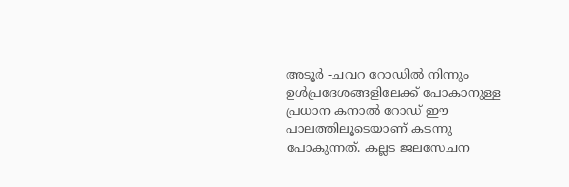അടൂർ -ചവറ റോഡിൽ നിന്നും ഉൾപ്രദേശങ്ങളിലേക്ക് പോകാനുള്ള പ്രധാന കനാൽ റോഡ് ഈ പാലത്തിലൂടെയാണ് കടന്നു പോകുന്നത്. കല്ലട ജലസേചന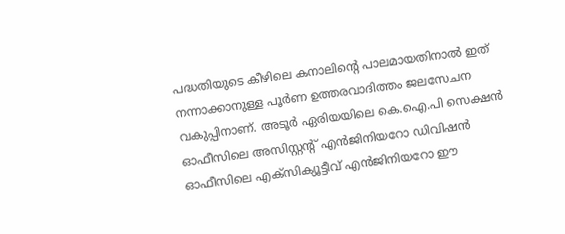പദ്ധതിയുടെ കീഴിലെ കനാലിന്റെ പാലമായതിനാൽ ഇത് നന്നാക്കാനുള്ള പൂർണ ഉത്തരവാദിത്തം ജലസേചന വകുപ്പിനാണ്. അടൂർ ഏരിയയിലെ കെ.ഐ.പി സെക്ഷൻ ഓഫീസിലെ അസിസ്റ്റന്റ് എൻജിനിയറോ ഡിവിഷൻ ഓഫീസിലെ എക്സിക്യൂട്ടീവ് എൻജിനിയറോ ഈ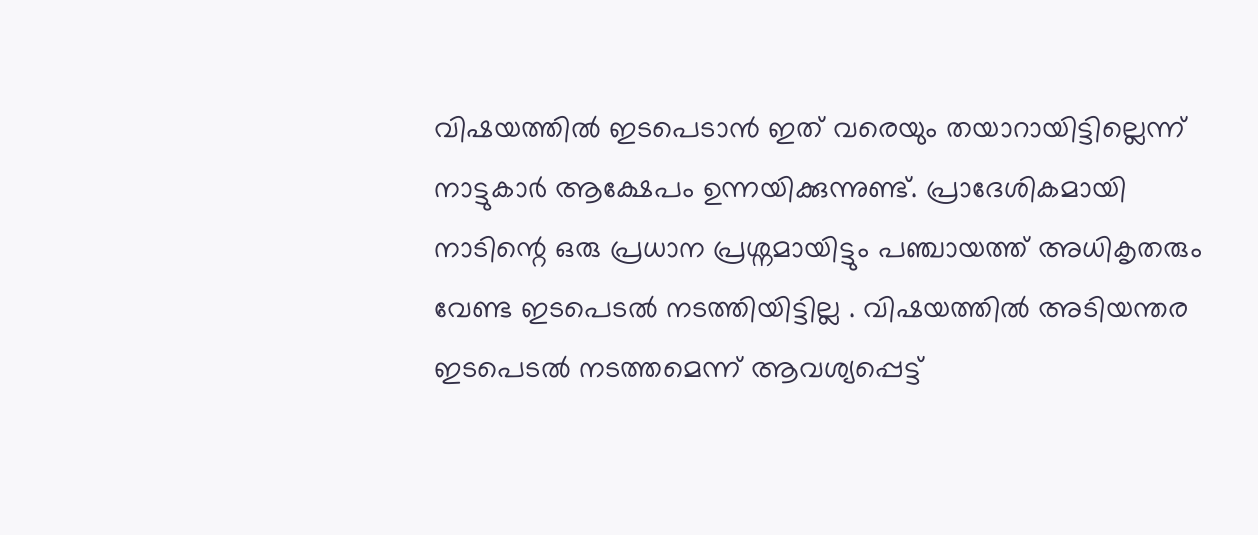വിഷയത്തിൽ ഇടപെടാൻ ഇത് വരെയും തയാറായിട്ടില്ലെന്ന് നാട്ടുകാർ ആക്ഷേപം ഉന്നയിക്കുന്നുണ്ട്. പ്രാദേശികമായി നാടിന്റെ ഒരു പ്രധാന പ്രശ്നമായിട്ടും പഞ്ചായത്ത് അധികൃതരും വേണ്ട ഇടപെടൽ നടത്തിയിട്ടില്ല . വിഷയത്തിൽ അടിയന്തര ഇടപെടൽ നടത്തമെന്ന് ആവശ്യപ്പെട്ട്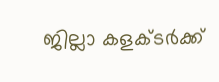ജില്ലാ കളക്ടർക്ക്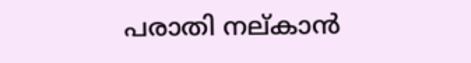പരാതി നല്കാൻ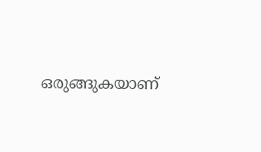ഒരുങ്ങുകയാണ്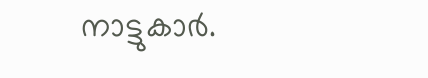നാട്ടുകാർ.